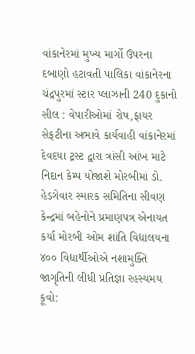વાંકાનેરમાં મુખ્ય માર્ગો ઉપરના દબાણો હટાવતી પાલિકા વાંકાનેરના ચંદ્રપુરમાં સ્ટાર પ્લાઝાની 240 દુકાનો સીલ : વેપારીઓમાં રોષ,ફાયર સેફટીના અભાવે કાર્યવાહી વાંકાનેરમાં દેવદયા ટ્રસ્ટ દ્વારા ત્રાંસી આંખ માટે નિદાન કેમ્પ યોજાશે મોરબીમાં ડો. હેડગેવાર સ્મારક સમિતિના સીવણ કેન્દ્રમાં બહેનોને પ્રમાણપત્ર એનાયત કર્યા મોરબી ઓમ શાંતિ વિદ્યાલયના ૪૦૦ વિદ્યાર્થીઓએ નશામુક્તિ જાગૃતિની લીધી પ્રતિજ્ઞા રહસ્યમય કૂવો: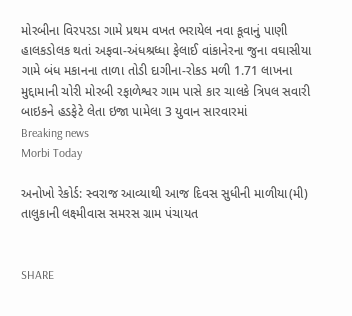મોરબીના વિરપરડા ગામે પ્રથમ વખત ભરાયેલ નવા કૂવાનું પાણી હાલકડોલક થતાં અફવા-અંધશ્રધ્ધા ફેલાઈ વાંકાનેરના જુના વઘાસીયા ગામે બંધ મકાનના તાળા તોડી દાગીના-રોકડ મળી 1.71 લાખના મુદ્દામાની ચોરી મોરબી રફાળેશ્વર ગામ પાસે કાર ચાલકે ત્રિપલ સવારી બાઇકને હડફેટે લેતા ઇજા પામેલા 3 યુવાન સારવારમાં
Breaking news
Morbi Today

અનોખો રેકોર્ડ: સ્વરાજ આવ્યાથી આજ દિવસ સુધીની માળીયા(મી) તાલુકાની લક્ષ્મીવાસ સમરસ ગ્રામ પંચાયત


SHARE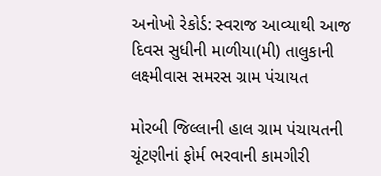અનોખો રેકોર્ડ: સ્વરાજ આવ્યાથી આજ દિવસ સુધીની માળીયા(મી) તાલુકાની લક્ષ્મીવાસ સમરસ ગ્રામ પંચાયત

મોરબી જિલ્લાની હાલ ગ્રામ પંચાયતની ચૂંટણીનાં ફોર્મ ભરવાની કામગીરી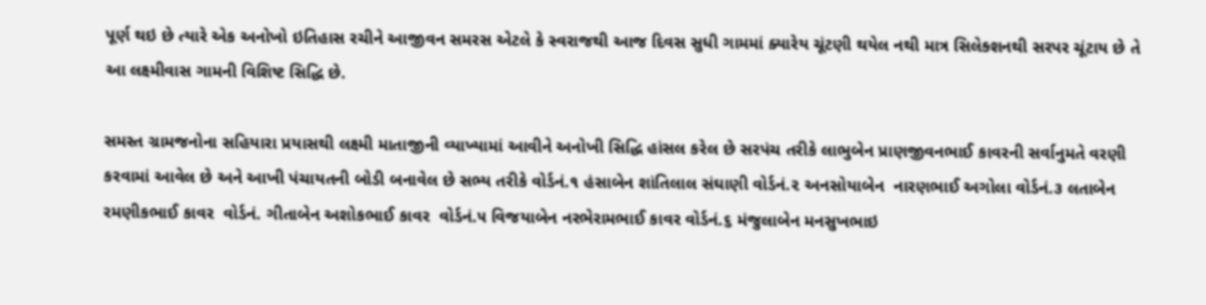પૂર્ણ થઇ છે ત્યારે એક અનોખો ઇતિહાસ રચીને આજીવન સમરસ એટલે કે સ્વરાજથી આજ દિવસ સુધી ગામમાં ક્યારેય ચૂંટણી થયેલ નથી માત્ર સિલેક્શનથી સરપર ચૂંટાય છે તે આ લક્ષ્મીવાસ ગામની વિશિષ્ટ સિદ્ધિ છે.

સમસ્ત ગ્રામજનોના સહિયારા પ્રયાસથી લક્ષ્મી માતાજીની વ્યાખ્યામાં આવીને અનોખી સિદ્ધિ હાંસલ કરેલ છે સરપંચ તરીકે લાભુબેન પ્રાણજીવનભાઈ કાવરની સર્વાનુમતે વરણી કરવામાં આવેલ છે અને આખી પંચાયતની બોડી બનાવેલ છે સભ્ય તરીકે વોર્ડનં.૧ હંસાબેન શાંતિલાલ સંઘાણી વોર્ડનં.૨ અનસોયાબેન  નારણભાઈ અગોલા વોર્ડનં.૩ લતાબેન રમણીકભાઈ કાવર  વોર્ડનં. ગીતાબેન અશોકભાઈ કાવર  વોર્ડનં.૫ વિજયાબેન નરભેરામભાઈ કાવર વોર્ડનં.૬ મંજુલાબેન મનસુખભાઇ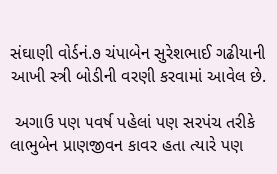સંઘાણી વોર્ડનં.૭ ચંપાબેન સુરેશભાઈ ગઢીયાની આખી સ્ત્રી બોડીની વરણી કરવામાં આવેલ છે.

 અગાઉ પણ ૫વર્ષ પહેલાં પણ સરપંચ તરીકે લાભુબેન પ્રાણજીવન કાવર હતા ત્યારે પણ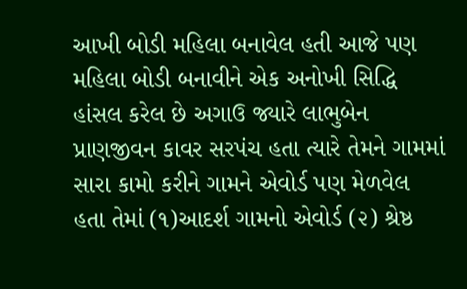આખી બોડી મહિલા બનાવેલ હતી આજે પણ મહિલા બોડી બનાવીને એક અનોખી સિદ્ધિ હાંસલ કરેલ છે અગાઉ જ્યારે લાભુબેન પ્રાણજીવન કાવર સરપંચ હતા ત્યારે તેમને ગામમાં સારા કામો કરીને ગામને એવોર્ડ પણ મેળવેલ હતા તેમાં (૧)આદર્શ ગામનો એવોર્ડ (૨) શ્રેષ્ઠ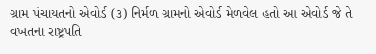ગ્રામ પંચાયતનો એવોર્ડ (૩) નિર્મળ ગ્રામનો એવોર્ડ મેળવેલ હતો આ એવોર્ડ જે તે વખતના રાષ્ટ્રપતિ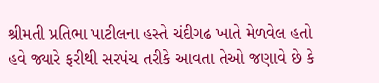શ્રીમતી પ્રતિભા પાટીલના હસ્તે ચંદીગઢ ખાતે મેળવેલ હતો હવે જ્યારે ફરીથી સરપંચ તરીકે આવતા તેઓ જણાવે છે કે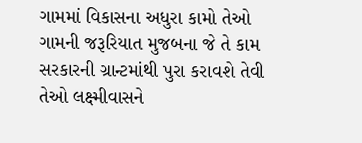ગામમાં વિકાસના અધુરા કામો તેઓ ગામની જરૂરિયાત મુજબના જે તે કામ સરકારની ગ્રાન્ટમાંથી પુરા કરાવશે તેવી તેઓ લક્ષ્મીવાસને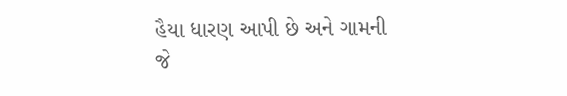હૈયા ધારણ આપી છે અને ગામની જે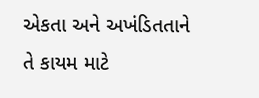એકતા અને અખંડિતતાને તે કાયમ માટે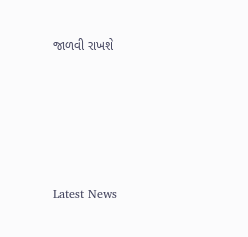જાળવી રાખશે






Latest News